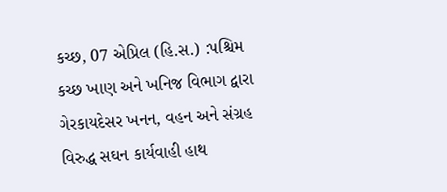કચ્છ, 07 એપ્રિલ (હિ.સ.) :પશ્ચિમ કચ્છ ખાણ અને ખનિજ વિભાગ દ્વારા ગેરકાયદેસર ખનન, વહન અને સંગ્રહ વિરુદ્ધ સઘન કાર્યવાહી હાથ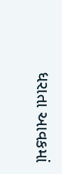ધરાતા આવકમાં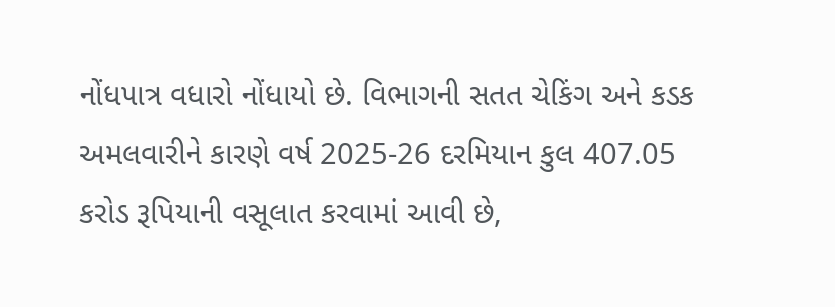નોંધપાત્ર વધારો નોંધાયો છે. વિભાગની સતત ચેકિંગ અને કડક અમલવારીને કારણે વર્ષ 2025-26 દરમિયાન કુલ 407.05 કરોડ રૂપિયાની વસૂલાત કરવામાં આવી છે,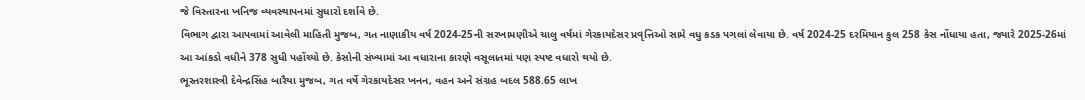જે વિસ્તારના ખનિજ વ્યવસ્થાપનમાં સુધારો દર્શાવે છે.
વિભાગ દ્વારા આપવામાં આવેલી માહિતી મુજબ, ગત નાણાકીય વર્ષ 2024-25ની સરખામણીએ ચાલુ વર્ષમાં ગેરકાયદેસર પ્રવૃત્તિઓ સામે વધુ કડક પગલાં લેવાયા છે. વર્ષ 2024-25 દરમિયાન કુલ 258 કેસ નોંધાયા હતા, જ્યારે 2025-26માં આ આંકડો વધીને 378 સુધી પહોંચ્યો છે. કેસોની સંખ્યામાં આ વધારાના કારણે વસૂલાતમાં પણ સ્પષ્ટ વધારો થયો છે.
ભૂસ્તરશાસ્ત્રી દેવેન્દ્રસિંહ બારૈયા મુજબ, ગત વર્ષે ગેરકાયદેસર ખનન, વહન અને સંગ્રહ બદલ 588.65 લાખ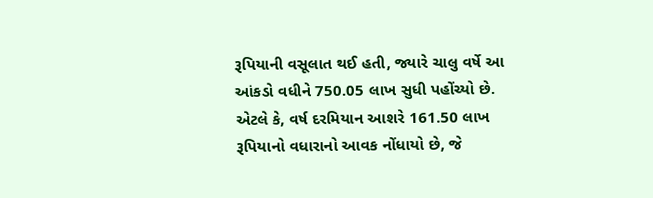રૂપિયાની વસૂલાત થઈ હતી, જ્યારે ચાલુ વર્ષે આ આંકડો વધીને 750.05 લાખ સુધી પહોંચ્યો છે. એટલે કે, વર્ષ દરમિયાન આશરે 161.50 લાખ રૂપિયાનો વધારાનો આવક નોંધાયો છે, જે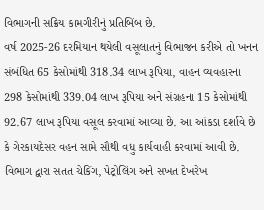વિભાગની સક્રિય કામગીરીનું પ્રતિબિંબ છે.
વર્ષ 2025-26 દરમિયાન થયેલી વસૂલાતનું વિભાજન કરીએ તો ખનન સંબંધિત 65 કેસોમાંથી 318.34 લાખ રૂપિયા, વાહન વ્યવહારના 298 કેસોમાંથી 339.04 લાખ રૂપિયા અને સંગ્રહના 15 કેસોમાંથી 92.67 લાખ રૂપિયા વસૂલ કરવામાં આવ્યા છે. આ આંકડા દર્શાવે છે કે ગેરકાયદેસર વહન સામે સૌથી વધુ કાર્યવાહી કરવામાં આવી છે.
વિભાગ દ્વારા સતત ચેકિંગ, પેટ્રોલિંગ અને સખત દેખરેખ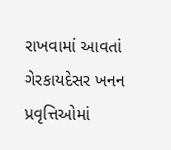રાખવામાં આવતાં ગેરકાયદેસર ખનન પ્રવૃત્તિઓમાં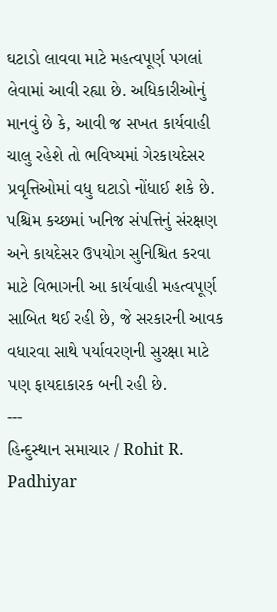ઘટાડો લાવવા માટે મહત્વપૂર્ણ પગલાં લેવામાં આવી રહ્યા છે. અધિકારીઓનું માનવું છે કે, આવી જ સખત કાર્યવાહી ચાલુ રહેશે તો ભવિષ્યમાં ગેરકાયદેસર પ્રવૃત્તિઓમાં વધુ ઘટાડો નોંધાઈ શકે છે.
પશ્ચિમ કચ્છમાં ખનિજ સંપત્તિનું સંરક્ષણ અને કાયદેસર ઉપયોગ સુનિશ્ચિત કરવા માટે વિભાગની આ કાર્યવાહી મહત્વપૂર્ણ સાબિત થઈ રહી છે, જે સરકારની આવક વધારવા સાથે પર્યાવરણની સુરક્ષા માટે પણ ફાયદાકારક બની રહી છે.
---
હિન્દુસ્થાન સમાચાર / Rohit R. Padhiyar